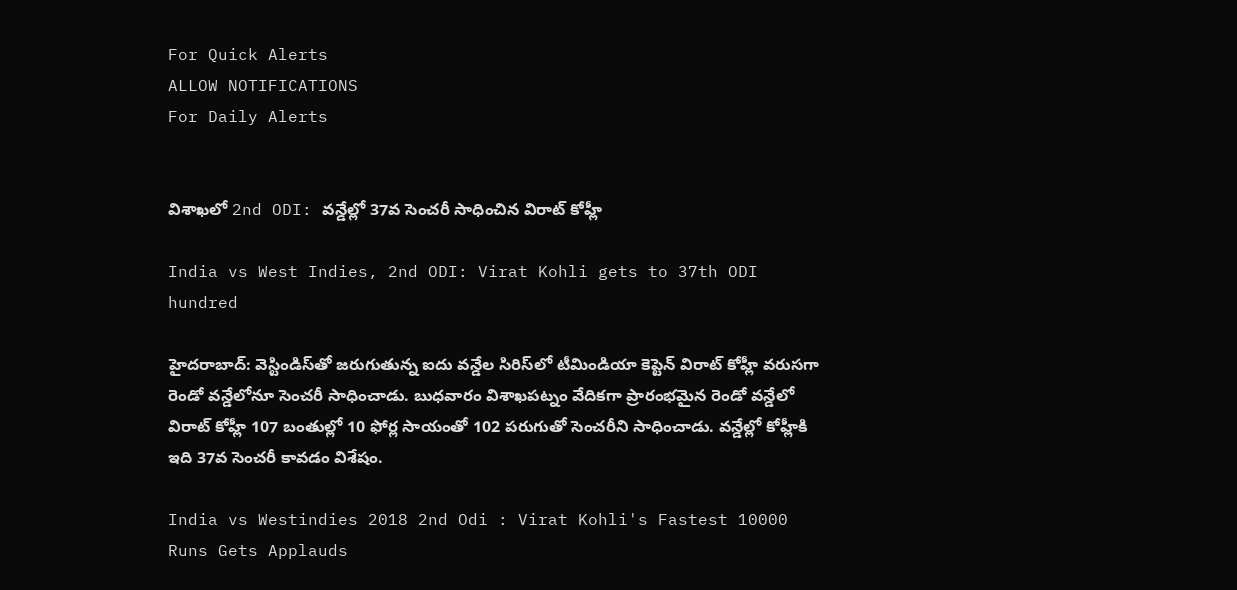For Quick Alerts
ALLOW NOTIFICATIONS
For Daily Alerts


విశాఖలో 2nd ODI: వన్డేల్లో 37వ సెంచరీ సాధించిన విరాట్ కోహ్లీ

India vs West Indies, 2nd ODI: Virat Kohli gets to 37th ODI hundred

హైదరాబాద్: వెస్టిండిస్‌తో జరుగుతున్న ఐదు వన్డేల సిరిస్‌లో టీమిండియా కెప్టెన్ విరాట్ కోహ్లీ వరుసగా రెండో వన్డేలోనూ సెంచరీ సాధించాడు. బుధవారం విశాఖపట్నం వేదికగా ప్రారంభమైన రెండో వన్డేలో విరాట్ కోహ్లీ 107 బంతుల్లో 10 ఫోర్ల సాయంతో 102 పరుగుతో సెంచరీని సాధించాడు. వన్డేల్లో కోహ్లీకి ఇది 37వ సెంచరీ కావడం విశేషం.

India vs Westindies 2018 2nd Odi : Virat Kohli's Fastest 10000 Runs Gets Applauds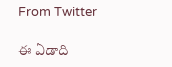From Twitter

ఈ ఏడాది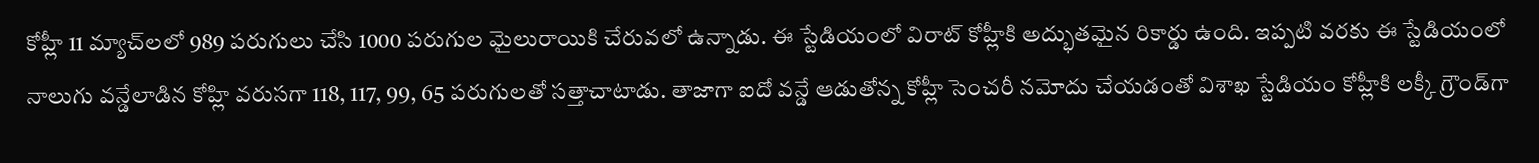కోహ్లీ 11 మ్యాచ్‌లలో 989 పరుగులు చేసి 1000 పరుగుల మైలురాయికి చేరువలో ఉన్నాడు. ఈ స్టేడియంలో విరాట్ కోహ్లీకి అద్భుతమైన రికార్డు ఉంది. ఇప్పటి వరకు ఈ స్టేడియంలో నాలుగు వన్డేలాడిన కోహ్లి వరుసగా 118, 117, 99, 65 పరుగులతో సత్తాచాటాడు. తాజాగా ఐదో వన్డే ఆడుతోన్న కోహ్లీ సెంచరీ నమోదు చేయడంతో విశాఖ స్టేడియం కోహ్లీకి లక్కీ గ్రౌండ్‌గా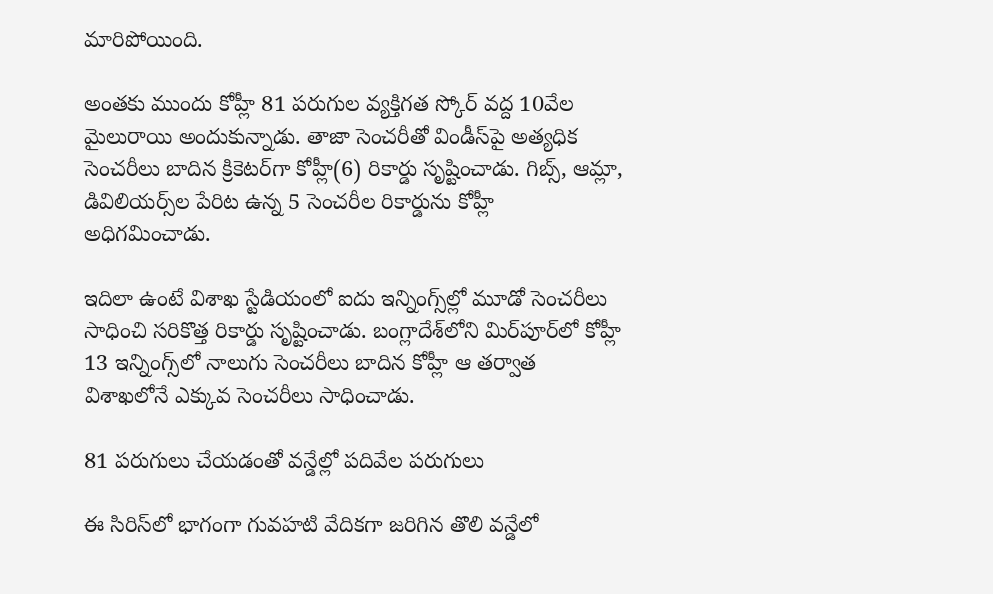మారిపోయింది.

అంతకు ముందు కోహ్లీ 81 పరుగుల వ్యక్తిగత స్కోర్‌ వద్ద 10వేల మైలురాయి అందుకున్నాడు. తాజా సెంచరీతో విండీస్‌పై అత్యధిక సెంచరీలు బాదిన క్రికెటర్‌గా కోహ్లీ(6) రికార్డు సృష్టించాడు. గిబ్స్‌, ఆమ్లా, డివిలియర్స్‌ల పేరిట ఉన్న 5 సెంచరీల రికార్డును కోహ్లీ అధిగమించాడు.

ఇదిలా ఉంటే విశాఖ స్టేడియంలో ఐదు ఇన్నింగ్స్‌ల్లో మూడో సెంచరీలు సాధించి సరికొత్త రికార్డు సృష్టించాడు. బంగ్లాదేశ్‌లోని మిర్‌పూర్‌లో కోహ్లీ 13 ఇన్నింగ్స్‌లో నాలుగు సెంచరీలు బాదిన కోహ్లీ ఆ తర్వాత విశాఖలోనే ఎక్కువ సెంచరీలు సాధించాడు.

81 పరుగులు చేయడంతో వన్డేల్లో పదివేల పరుగులు

ఈ సిరిస్‌లో భాగంగా గువహటి వేదికగా జరిగిన తొలి వన్డేలో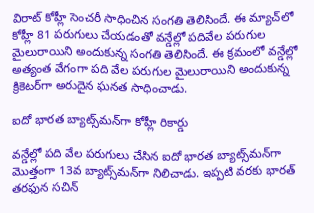విరాట్ కోహ్లీ సెంచరీ సాధించిన సంగతి తెలిసిందే. ఈ మ్యాచ్‌లో కోహ్లీ 81 పరుగులు చేయడంతో వన్డేల్లో పదివేల పరుగుల మైలురాయిని అందుకున్న సంగతి తెలిసిందే. ఈ క్రమంలో వన్డేల్లో అత్యంత వేగంగా పది వేల పరుగుల మైలురాయిని అందుకున్న క్రికెటర్‌గా అరుదైన ఘనత సాధించాడు.

ఐదో భారత బ్యాట్స్‌మన్‌గా కోహ్లీ రికార్డు

వన్డేల్లో పది వేల పరుగులు చేసిన ఐదో భారత బ్యాట్స్‌మన్‌గా మొత్తంగా 13వ బ్యాట్స్‌మన్‌గా నిలిచాడు. ఇప్పటి వరకు భారత్ తరఫున సచిన్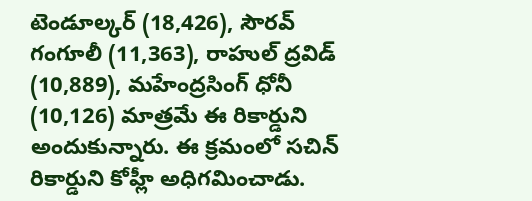టెండూల్కర్ (18,426), సౌరవ్ గంగూలీ (11,363), రాహుల్ ద్రవిడ్ (10,889), మహేంద్రసింగ్ ధోనీ (10,126) మాత్రమే ఈ రికార్డుని అందుకున్నారు. ఈ క్రమంలో సచిన్ రికార్డుని కోహ్లీ అధిగమించాడు.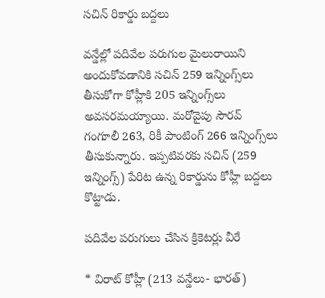సచిన్ రికార్డు బద్దలు

వన్డేల్లో పదివేల పరుగుల మైలురాయిని అందుకోవడానికి సచిన్ 259 ఇన్నింగ్స్‌లు తీసుకోగా కోహ్లీకి 205 ఇన్నింగ్స్‌లు అవసరమయ్యాయి. మరోవైపు సౌరవ్ గంగూలీ 263, రికీ పాంటింగ్‌ 266 ఇన్నింగ్స్‌లు తీసుకున్నారు. ఇప్పటివరకు సచిన్‌ (259 ఇన్నింగ్స్‌) పేరిట ఉన్న రికార్డును కోహ్లీ బద్దలు కొట్టాడు.

పదివేల పరుగులు చేసిన క్రికెటర్లు వీరే

* విరాట్‌ కోహ్లీ (213 వన్డేలు- భారత్‌)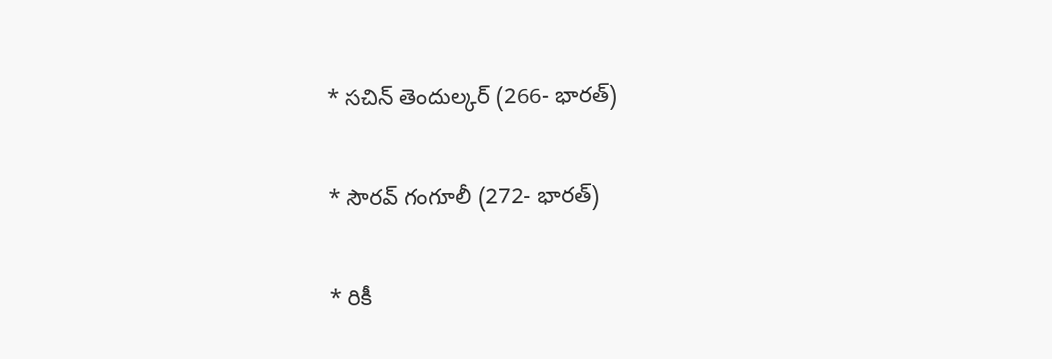* సచిన్‌ తెందుల్కర్‌ (266- భారత్‌)

* సౌరవ్‌ గంగూలీ (272- భారత్‌)

* రికీ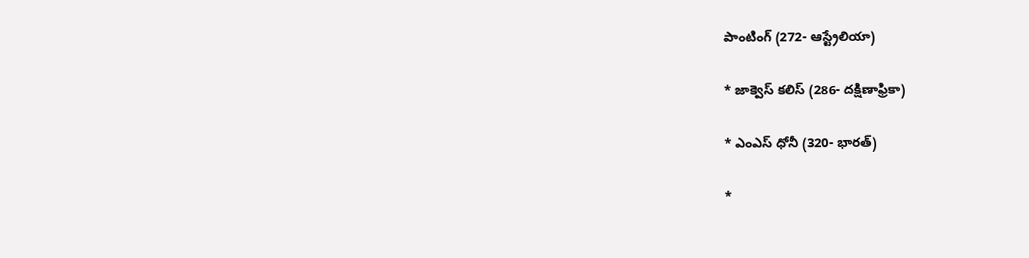పాంటింగ్‌ (272- ఆస్ట్రేలియా)

* జాక్వెస్‌ కలిస్‌ (286- దక్షిణాఫ్రికా)

* ఎంఎస్‌ ధోనీ (320- భారత్‌)

*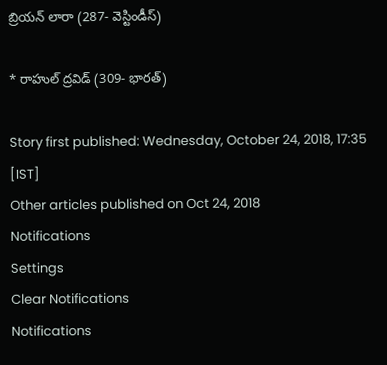బ్రియన్‌ లారా (287- వెస్టిండీస్‌)

* రాహుల్‌ ద్రవిడ్‌ (309- భారత్‌)

Story first published: Wednesday, October 24, 2018, 17:35 [IST]
Other articles published on Oct 24, 2018
Notifications
Settings
Clear Notifications
Notifications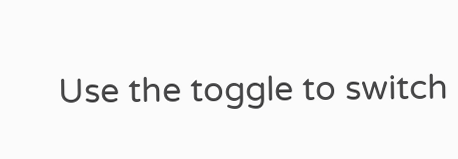Use the toggle to switch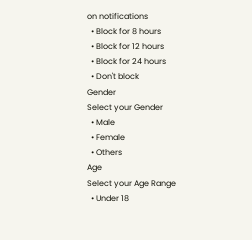on notifications
  • Block for 8 hours
  • Block for 12 hours
  • Block for 24 hours
  • Don't block
Gender
Select your Gender
  • Male
  • Female
  • Others
Age
Select your Age Range
  • Under 18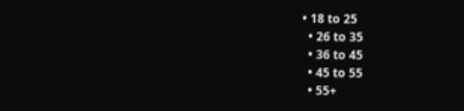• 18 to 25
  • 26 to 35
  • 36 to 45
  • 45 to 55
  • 55+